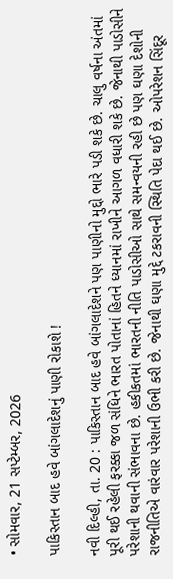• સોમવાર, 21 સપ્ટેમ્બર, 2026

પાકિસ્તાન બાદ હવે બાંગલાદેશનું પાણી રોકાશે !

નવી દિલ્હી, તા. 20 : પાકિસ્તાન બાદ હવે બાંગલાદેશને પણ પાણીનો મુદ્દો ભારે પડી શકે છે. ચાલુ વર્ષના અંતમાં પૂરી થઈ રહેલી ફરક્કા જળ સંધિને ભારત પોતાનાં હિતને ધ્યાનમાં રાખીને આગળ વધારી શકે છે. જેનાથી પાડોસીને પરેશાની થવાની સંભાવના છે. હકીકતમાં ભારતની નીતિ પાડોસીઓ સાથે સમન્વયની રહી છે પણ ઘણા દેશોની રાજનીતિએ વારંવાર પરેશાની ઉભી કરી છે. જેનાથી ઘણા મુદ્દે ટકરાવની સ્થિતિ પેદા થઈ છે. ઓપરેશન સિંદૂર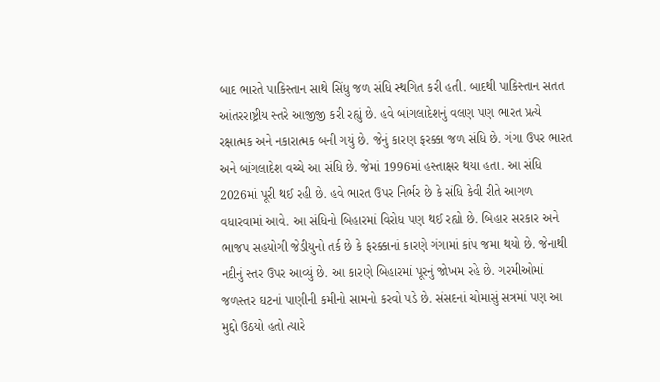બાદ ભારતે પાકિસ્તાન સાથે સિંધુ જળ સંધિ સ્થગિત કરી હતી. બાદથી પાકિસ્તાન સતત આંતરરાષ્ટ્રીય સ્તરે આજીજી કરી રહ્યું છે. હવે બાંગલાદેશનું વલણ પણ ભારત પ્રત્યે રક્ષાત્મક અને નકારાત્મક બની ગયું છે. જેનું કારણ ફરક્કા જળ સંધિ છે. ગંગા ઉપર ભારત અને બાંગલાદેશ વચ્ચે આ સંધિ છે. જેમાં 1996માં હસ્તાક્ષર થયા હતા. આ સંધિ 2026માં પૂરી થઈ રહી છે. હવે ભારત ઉપર નિર્ભર છે કે સંધિ કેવી રીતે આગળ વધારવામાં આવે. આ સંધિનો બિહારમાં વિરોધ પણ થઈ રહ્યો છે. બિહાર સરકાર અને ભાજપ સહયોગી જેડીયુનો તર્ક છે કે ફરક્કાનાં કારણે ગંગામાં કાંપ જમા થયો છે. જેનાથી નદીનું સ્તર ઉપર આવ્યું છે. આ કારણે બિહારમાં પૂરનું જોખમ રહે છે. ગરમીઓમાં જળસ્તર ઘટનાં પાણીની કમીનો સામનો કરવો પડે છે. સંસદનાં ચોમાસું સત્રમાં પણ આ મુદ્દો ઉઠયો હતો ત્યારે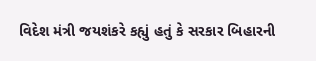વિદેશ મંત્રી જયશંકરે કહ્યું હતું કે સરકાર બિહારની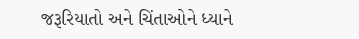જરૂરિયાતો અને ચિંતાઓને ધ્યાને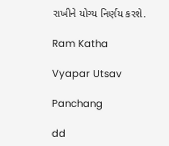રાખીને યોગ્ય નિર્ણય કરશે.

Ram Katha

Vyapar Utsav

Panchang

dd